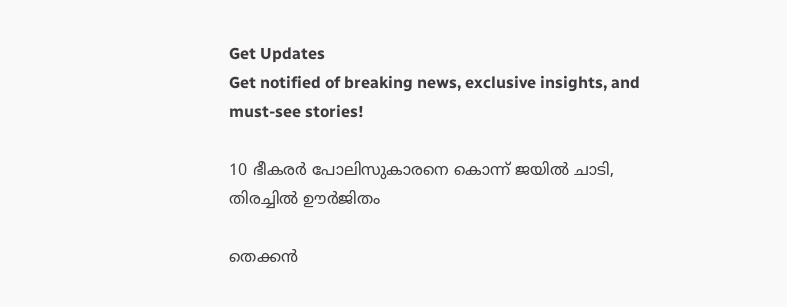Get Updates
Get notified of breaking news, exclusive insights, and must-see stories!

10 ഭീകരര്‍ പോലിസുകാരനെ കൊന്ന് ജയില്‍ ചാടി, തിരച്ചില്‍ ഊര്‍ജിതം

തെക്കന്‍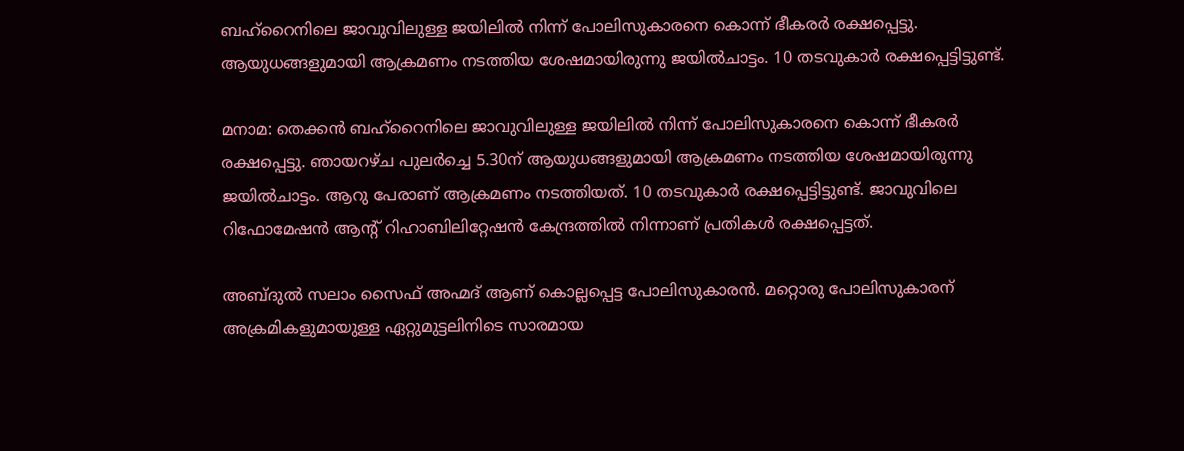ബഹ്‌റൈനിലെ ജാവുവിലുള്ള ജയിലില്‍ നിന്ന് പോലിസുകാരനെ കൊന്ന് ഭീകരര്‍ രക്ഷപ്പെട്ടു. ആയുധങ്ങളുമായി ആക്രമണം നടത്തിയ ശേഷമായിരുന്നു ജയില്‍ചാട്ടം. 10 തടവുകാര്‍ രക്ഷപ്പെട്ടിട്ടുണ്ട്.

മനാമ: തെക്കന്‍ ബഹ്‌റൈനിലെ ജാവുവിലുള്ള ജയിലില്‍ നിന്ന് പോലിസുകാരനെ കൊന്ന് ഭീകരര്‍ രക്ഷപ്പെട്ടു. ഞായറഴ്ച പുലര്‍ച്ചെ 5.30ന് ആയുധങ്ങളുമായി ആക്രമണം നടത്തിയ ശേഷമായിരുന്നു ജയില്‍ചാട്ടം. ആറു പേരാണ് ആക്രമണം നടത്തിയത്. 10 തടവുകാര്‍ രക്ഷപ്പെട്ടിട്ടുണ്ട്. ജാവുവിലെ റിഫോമേഷന്‍ ആന്റ് റിഹാബിലിറ്റേഷന്‍ കേന്ദ്രത്തില്‍ നിന്നാണ് പ്രതികള്‍ രക്ഷപ്പെട്ടത്.

അബ്ദുല്‍ സലാം സൈഫ് അഹ്മദ് ആണ് കൊല്ലപ്പെട്ട പോലിസുകാരന്‍. മറ്റൊരു പോലിസുകാരന് അക്രമികളുമായുള്ള ഏറ്റുമുട്ടലിനിടെ സാരമായ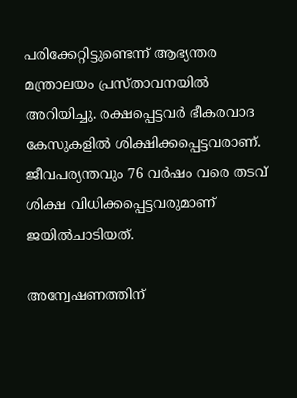പരിക്കേറ്റിട്ടുണ്ടെന്ന് ആഭ്യന്തര മന്ത്രാലയം പ്രസ്താവനയില്‍ അറിയിച്ചു. രക്ഷപ്പെട്ടവര്‍ ഭീകരവാദ കേസുകളില്‍ ശിക്ഷിക്കപ്പെട്ടവരാണ്. ജീവപര്യന്തവും 76 വര്‍ഷം വരെ തടവ് ശിക്ഷ വിധിക്കപ്പെട്ടവരുമാണ് ജയില്‍ചാടിയത്.

അന്വേഷണത്തിന്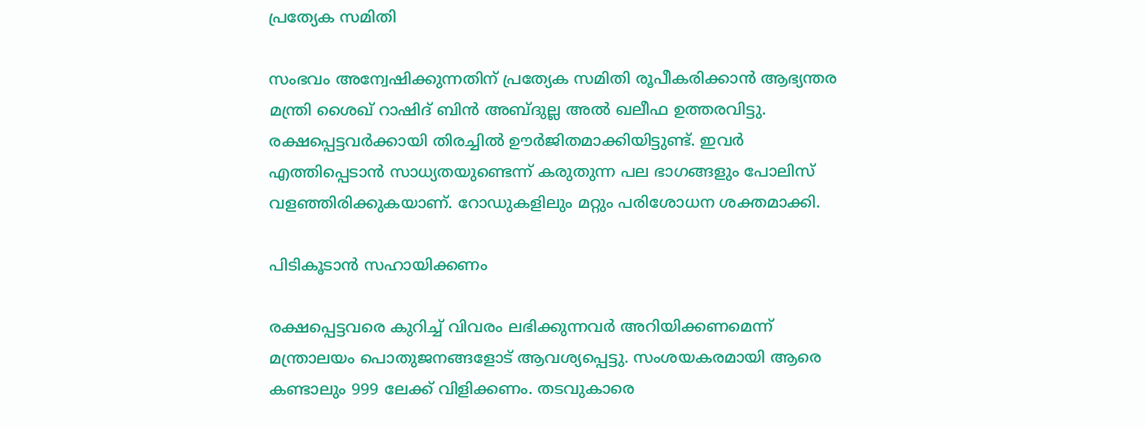പ്രത്യേക സമിതി

സംഭവം അന്വേഷിക്കുന്നതിന് പ്രത്യേക സമിതി രൂപീകരിക്കാന്‍ ആഭ്യന്തര മന്ത്രി ശൈഖ് റാഷിദ് ബിന്‍ അബ്ദുല്ല അല്‍ ഖലീഫ ഉത്തരവിട്ടു. രക്ഷപ്പെട്ടവര്‍ക്കായി തിരച്ചില്‍ ഊര്‍ജിതമാക്കിയിട്ടുണ്ട്. ഇവര്‍ എത്തിപ്പെടാന്‍ സാധ്യതയുണ്ടെന്ന് കരുതുന്ന പല ഭാഗങ്ങളും പോലിസ് വളഞ്ഞിരിക്കുകയാണ്. റോഡുകളിലും മറ്റും പരിശോധന ശക്തമാക്കി.

പിടികൂടാന്‍ സഹായിക്കണം

രക്ഷപ്പെട്ടവരെ കുറിച്ച് വിവരം ലഭിക്കുന്നവര്‍ അറിയിക്കണമെന്ന് മന്ത്രാലയം പൊതുജനങ്ങളോട് ആവശ്യപ്പെട്ടു. സംശയകരമായി ആരെ കണ്ടാലും 999 ലേക്ക് വിളിക്കണം. തടവുകാരെ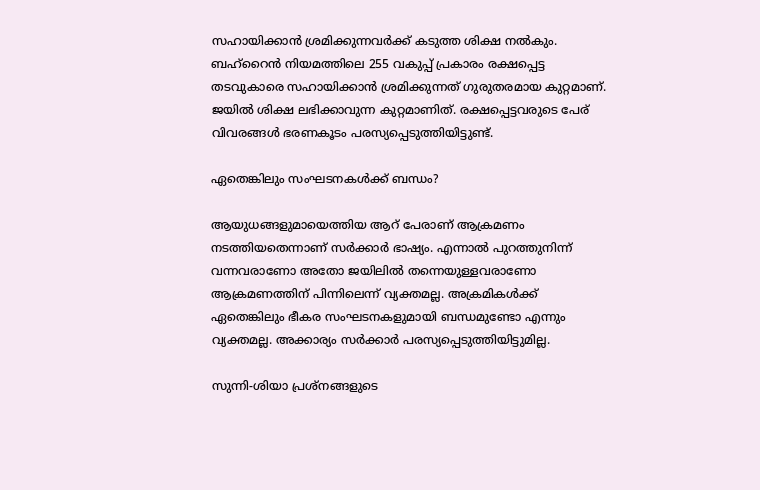സഹായിക്കാന്‍ ശ്രമിക്കുന്നവര്‍ക്ക് കടുത്ത ശിക്ഷ നല്‍കും. ബഹ്‌റൈന്‍ നിയമത്തിലെ 255 വകുപ്പ് പ്രകാരം രക്ഷപ്പെട്ട തടവുകാരെ സഹായിക്കാന്‍ ശ്രമിക്കുന്നത് ഗുരുതരമായ കുറ്റമാണ്. ജയില്‍ ശിക്ഷ ലഭിക്കാവുന്ന കുറ്റമാണിത്. രക്ഷപ്പെട്ടവരുടെ പേര് വിവരങ്ങള്‍ ഭരണകൂടം പരസ്യപ്പെടുത്തിയിട്ടുണ്ട്.

ഏതെങ്കിലും സംഘടനകള്‍ക്ക് ബന്ധം?

ആയുധങ്ങളുമായെത്തിയ ആറ് പേരാണ് ആക്രമണം നടത്തിയതെന്നാണ് സര്‍ക്കാര്‍ ഭാഷ്യം. എന്നാല്‍ പുറത്തുനിന്ന് വന്നവരാണോ അതോ ജയിലില്‍ തന്നെയുള്ളവരാണോ ആക്രമണത്തിന് പിന്നിലെന്ന് വ്യക്തമല്ല. അക്രമികള്‍ക്ക് ഏതെങ്കിലും ഭീകര സംഘടനകളുമായി ബന്ധമുണ്ടോ എന്നും വ്യക്തമല്ല. അക്കാര്യം സര്‍ക്കാര്‍ പരസ്യപ്പെടുത്തിയിട്ടുമില്ല.

സുന്നി-ശിയാ പ്രശ്‌നങ്ങളുടെ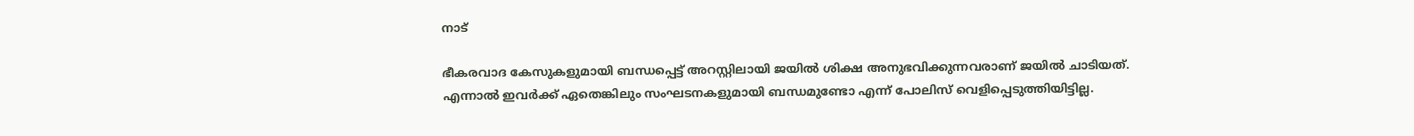നാട്

ഭീകരവാദ കേസുകളുമായി ബന്ധപ്പെട്ട് അറസ്റ്റിലായി ജയില്‍ ശിക്ഷ അനുഭവിക്കുന്നവരാണ് ജയില്‍ ചാടിയത്. എന്നാല്‍ ഇവര്‍ക്ക് ഏതെങ്കിലും സംഘടനകളുമായി ബന്ധമുണ്ടോ എന്ന് പോലിസ് വെളിപ്പെടുത്തിയിട്ടില്ല.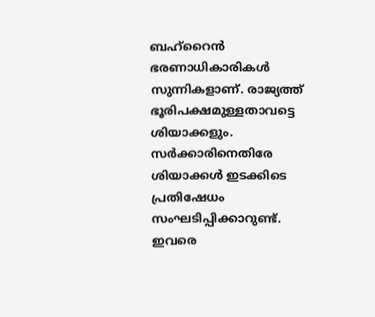ബഹ്‌റൈന്‍ ഭരണാധികാരികള്‍ സുന്നികളാണ്. രാജ്യത്ത് ഭൂരിപക്ഷമുള്ളതാവട്ടെ ശിയാക്കളും. സര്‍ക്കാരിനെതിരേ ശിയാക്കള്‍ ഇടക്കിടെ പ്രതിഷേധം സംഘടിപ്പിക്കാറുണ്ട്. ഇവരെ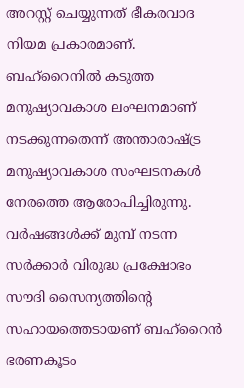അറസ്റ്റ് ചെയ്യുന്നത് ഭീകരവാദ നിയമ പ്രകാരമാണ്. ബഹ്‌റൈനില്‍ കടുത്ത മനുഷ്യാവകാശ ലംഘനമാണ് നടക്കുന്നതെന്ന് അന്താരാഷ്ട്ര മനുഷ്യാവകാശ സംഘടനകള്‍ നേരത്തെ ആരോപിച്ചിരുന്നു. വര്‍ഷങ്ങള്‍ക്ക് മുമ്പ് നടന്ന സര്‍ക്കാര്‍ വിരുദ്ധ പ്രക്ഷോഭം സൗദി സൈന്യത്തിന്റെ സഹായത്തെടായണ് ബഹ്‌റൈന്‍ ഭരണകൂടം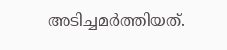അടിച്ചമര്‍ത്തിയത്.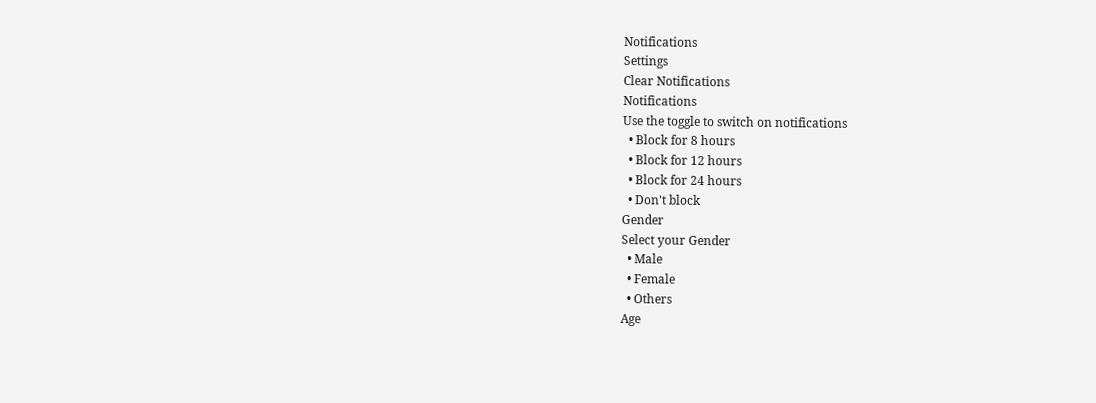Notifications
Settings
Clear Notifications
Notifications
Use the toggle to switch on notifications
  • Block for 8 hours
  • Block for 12 hours
  • Block for 24 hours
  • Don't block
Gender
Select your Gender
  • Male
  • Female
  • Others
Age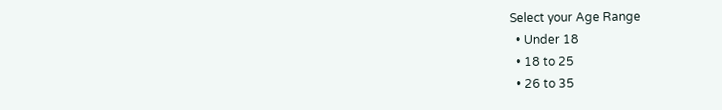Select your Age Range
  • Under 18
  • 18 to 25
  • 26 to 35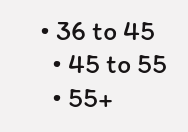• 36 to 45
  • 45 to 55
  • 55+